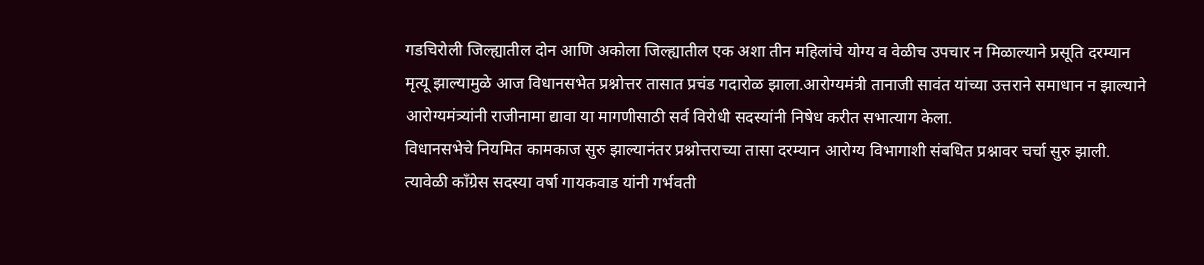गडचिरोली जिल्ह्यातील दोन आणि अकोला जिल्ह्यातील एक अशा तीन महिलांचे योग्य व वेळीच उपचार न मिळाल्याने प्रसूति दरम्यान मृत्यू झाल्यामुळे आज विधानसभेत प्रश्नोत्तर तासात प्रचंड गदारोळ झाला.आरोग्यमंत्री तानाजी सावंत यांच्या उत्तराने समाधान न झाल्याने आरोग्यमंत्र्यांनी राजीनामा द्यावा या मागणीसाठी सर्व विरोधी सदस्यांनी निषेध करीत सभात्याग केला.
विधानसभेचे नियमित कामकाज सुरु झाल्यानंतर प्रश्नोत्तराच्या तासा दरम्यान आरोग्य विभागाशी संबधित प्रश्नावर चर्चा सुरु झाली. त्यावेळी काँग्रेस सदस्या वर्षा गायकवाड यांनी गर्भवती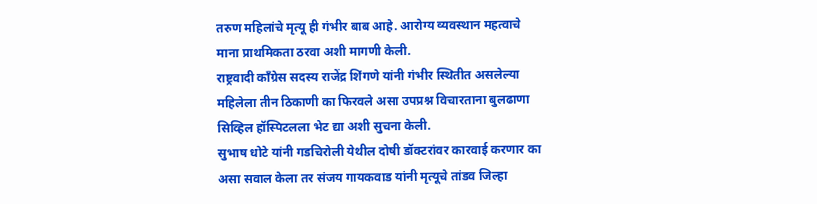तरुण महिलांचे मृत्यू ही गंभीर बाब आहे. आरोग्य व्यवस्थान महत्वाचे माना प्राथमिकता ठरवा अशी मागणी केली.
राष्ट्रवादी काँग्रेस सदस्य राजेंद्र शिंगणे यांनी गंभीर स्थितीत असलेल्या महिलेला तीन ठिकाणी का फिरवले असा उपप्रश्न विचारताना बुलढाणा सिव्हिल हॉस्पिटलला भेट द्या अशी सुचना केली.
सुभाष धोटे यांनी गडचिरोली येथील दोषी डॉक्टरांवर कारवाई करणार का असा सवाल केला तर संजय गायकवाड यांनी मृत्यूचे तांडव जिल्हा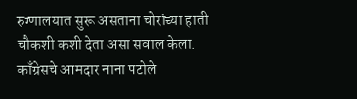रुग्णालयात सुरू असताना चोरांच्या हाती चौकशी कशी देता असा सवाल केला.
काँग्रेसचे आमदार नाना पटोले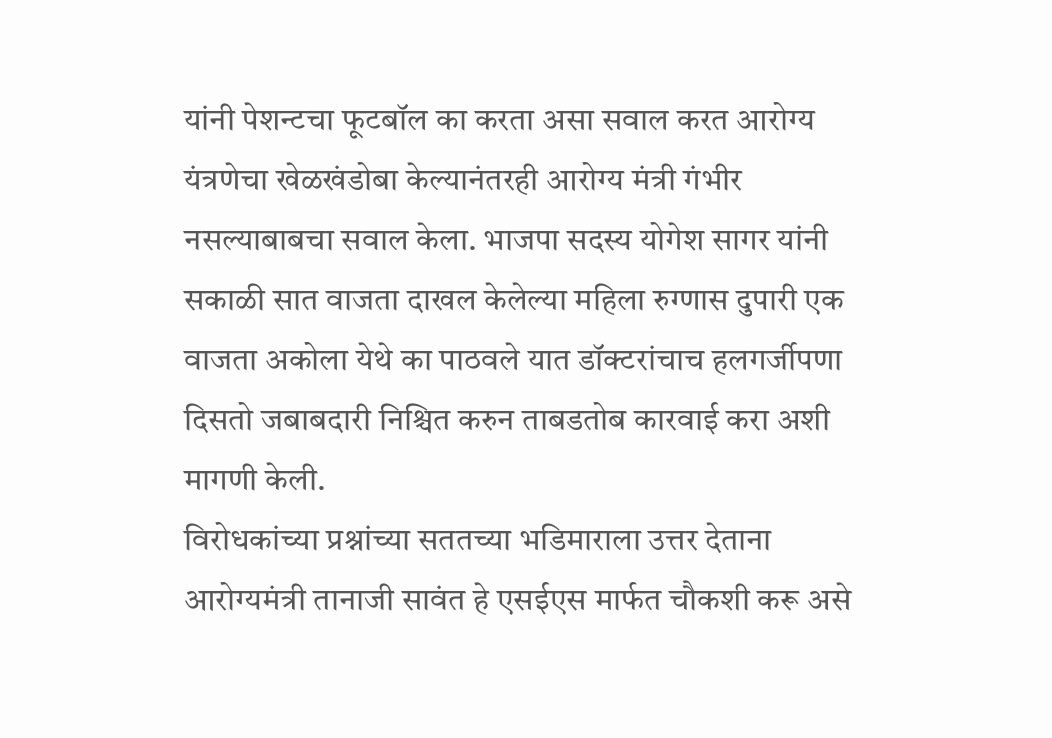यांनी पेशन्टचा फूटबॉल का करता असा सवाल करत आरोग्य यंत्रणेचा खेळखंडोबा केल्यानंतरही आरोग्य मंत्री गंभीर नसल्याबाबचा सवाल केला. भाजपा सदस्य योगेश सागर यांनी सकाळी सात वाजता दाखल केलेल्या महिला रुग्णास दुपारी एक वाजता अकोला येथे का पाठवले यात डॉक्टरांचाच हलगर्जीपणा दिसतो जबाबदारी निश्चित करुन ताबडतोब कारवाई करा अशी मागणी केली.
विरोधकांच्या प्रश्नांच्या सततच्या भडिमाराला उत्तर देताना आरोग्यमंत्री तानाजी सावंत हे एसईएस मार्फत चौकशी करू असे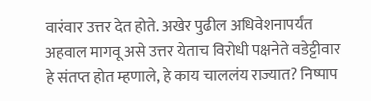वारंवार उत्तर देत होते. अखेर पुढील अधिवेशनापर्यंत अहवाल मागवू असे उत्तर येताच विरोधी पक्षनेते वडेट्टीवार हे संतप्त होत म्हणाले, हे काय चाललंय राज्यात? निष्पाप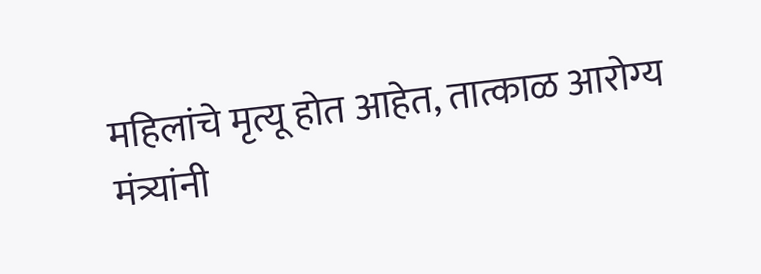महिलांचे मृत्यू होत आहेत, तात्काळ आरोग्य मंत्र्यांनी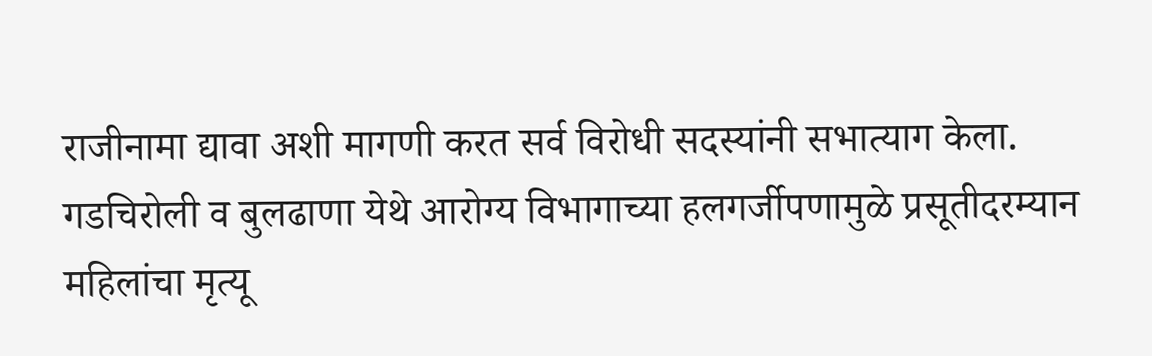राजीनामा द्यावा अशी मागणी करत सर्व विरोधी सदस्यांनी सभात्याग केला.
गडचिरोली व बुलढाणा येथे आरोग्य विभागाच्या हलगर्जीपणामुळे प्रसूतीदरम्यान महिलांचा मृत्यू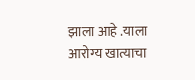झाला आहे .याला आरोग्य खात्याचा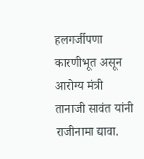हलगर्जीपणा कारणीभूत असून आरोग्य मंत्री तानाजी सावंत यांनी राजीनामा द्यावा.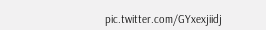pic.twitter.com/GYxexjiidj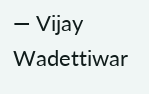— Vijay Wadettiwar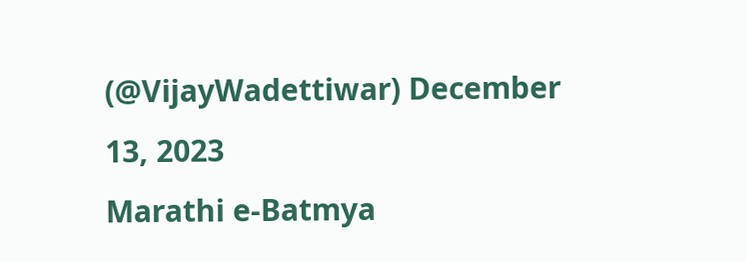(@VijayWadettiwar) December 13, 2023
Marathi e-Batmya